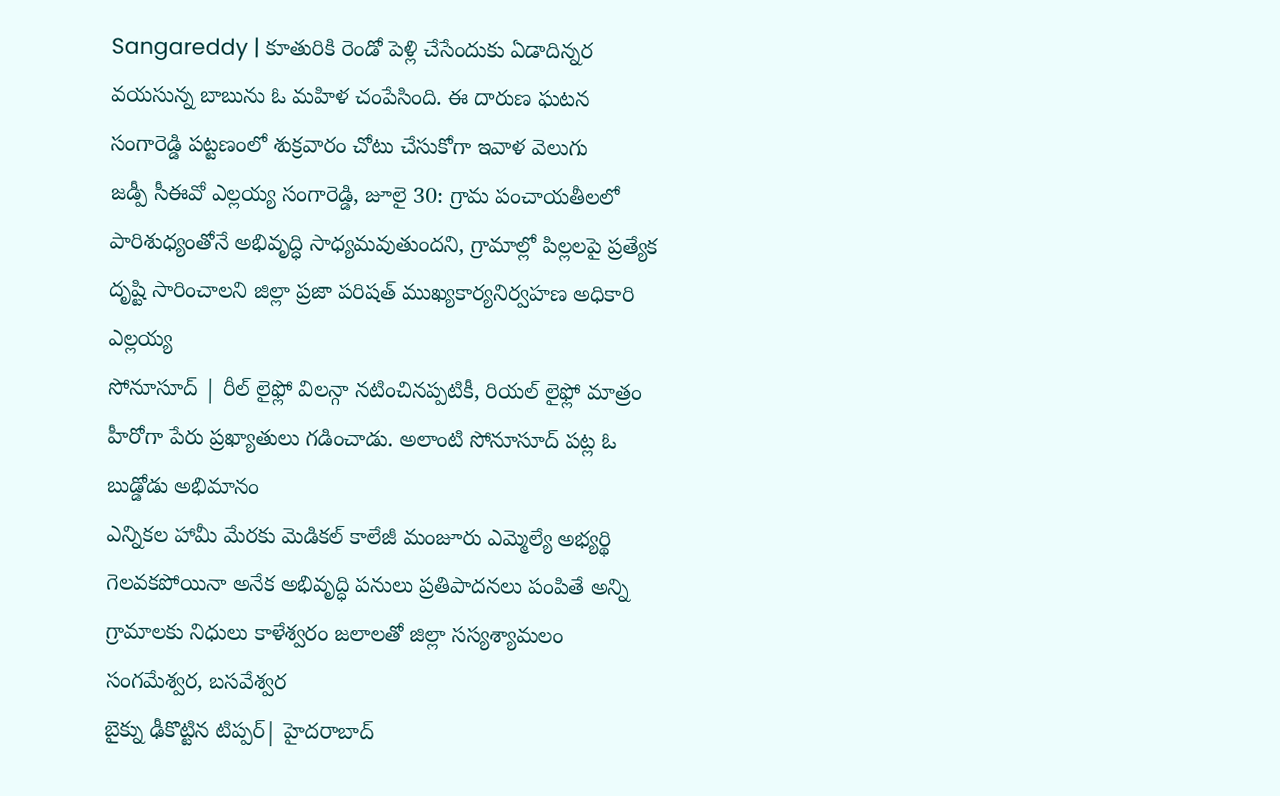Sangareddy | కూతురికి రెండో పెళ్లి చేసేందుకు ఏడాదిన్నర వయసున్న బాబును ఓ మహిళ చంపేసింది. ఈ దారుణ ఘటన సంగారెడ్డి పట్టణంలో శుక్రవారం చోటు చేసుకోగా ఇవాళ వెలుగు
జడ్పీ సీఈవో ఎల్లయ్య సంగారెడ్డి, జూలై 30: గ్రామ పంచాయతీలలో పారిశుధ్యంతోనే అభివృద్ధి సాధ్యమవుతుందని, గ్రామాల్లో పిల్లలపై ప్రత్యేక దృష్టి సారించాలని జిల్లా ప్రజా పరిషత్ ముఖ్యకార్యనిర్వహణ అధికారి ఎల్లయ్య
సోనూసూద్ | రీల్ లైఫ్లో విలన్గా నటించినప్పటికీ, రియల్ లైఫ్లో మాత్రం హీరోగా పేరు ప్రఖ్యాతులు గడించాడు. అలాంటి సోనూసూద్ పట్ల ఓ బుడ్డోడు అభిమానం
ఎన్నికల హామీ మేరకు మెడికల్ కాలేజీ మంజూరు ఎమ్మెల్యే అభ్యర్థి గెలవకపోయినా అనేక అభివృద్ధి పనులు ప్రతిపాదనలు పంపితే అన్ని గ్రామాలకు నిధులు కాళేశ్వరం జలాలతో జిల్లా సస్యశ్యామలం సంగమేశ్వర, బసవేశ్వర
బైక్ను ఢీకొట్టిన టిప్పర్| హైదరాబాద్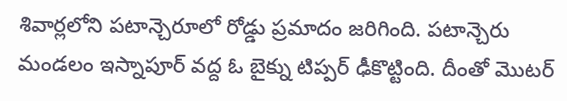శివార్లలోని పటాన్చెరూలో రోడ్డు ప్రమాదం జరిగింది. పటాన్చెరు మండలం ఇస్నాపూర్ వద్ద ఓ బైక్ను టిప్పర్ ఢీకొట్టింది. దీంతో మొటర్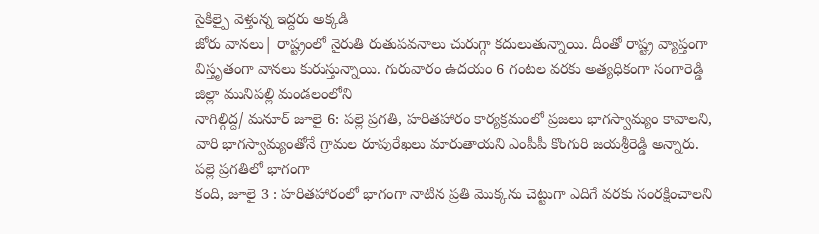సైకిల్పై వెళ్తున్న ఇద్దరు అక్కడి
జోరు వానలు| రాష్ట్రంలో నైరుతి రుతుపవనాలు చురుగ్గా కదులుతున్నాయి. దీంతో రాష్ట్ర వ్యాప్తంగా విస్తృతంగా వానలు కురుస్తున్నాయి. గురువారం ఉదయం 6 గంటల వరకు అత్యధికంగా సంగారెడ్డి జిల్లా మునిపల్లి మండలంలోని
నాగిల్గిద్ద/ మనూర్ జూలై 6: పల్లె ప్రగతి, హరితహారం కార్యక్రమంలో ప్రజలు భాగస్వామ్యం కావాలని, వారి భాగస్వామ్యంతోనే గ్రామల రూపురేఖలు మారుతాయని ఎంపీపీ కొంగురి జయశ్రీరెడ్డి అన్నారు. పల్లె ప్రగతిలో భాగంగా
కంది, జూలై 3 : హరితహారంలో భాగంగా నాటిన ప్రతి మొక్కను చెట్టుగా ఎదిగే వరకు సంరక్షించాలని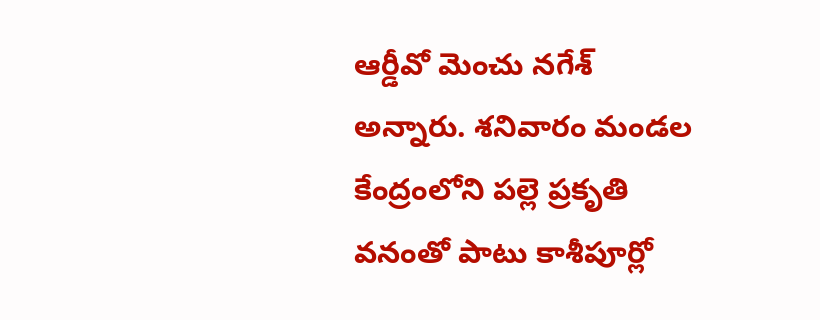ఆర్డీవో మెంచు నగేశ్ అన్నారు. శనివారం మండల కేంద్రంలోని పల్లె ప్రకృతి వనంతో పాటు కాశీపూర్లో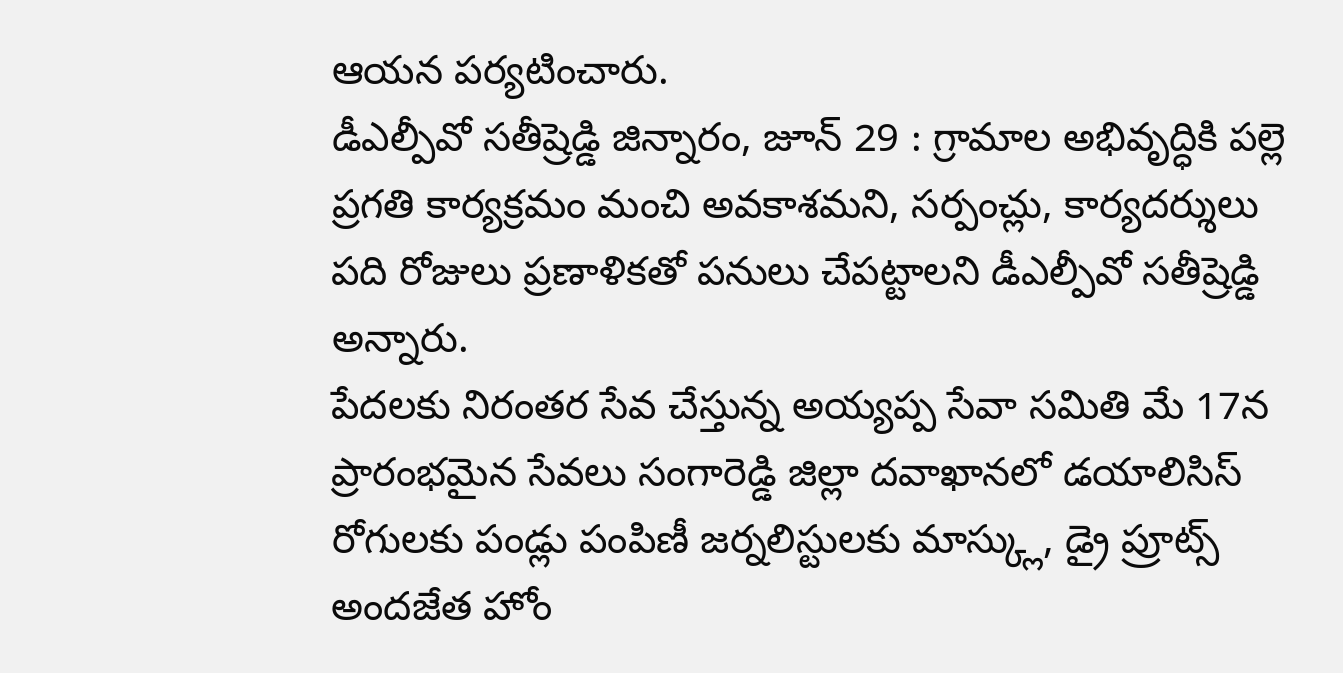ఆయన పర్యటించారు.
డీఎల్పీవో సతీష్రెడ్డి జిన్నారం, జూన్ 29 : గ్రామాల అభివృద్ధికి పల్లె ప్రగతి కార్యక్రమం మంచి అవకాశమని, సర్పంచ్లు, కార్యదర్శులు పది రోజులు ప్రణాళికతో పనులు చేపట్టాలని డీఎల్పీవో సతీష్రెడ్డి అన్నారు.
పేదలకు నిరంతర సేవ చేస్తున్న అయ్యప్ప సేవా సమితి మే 17న ప్రారంభమైన సేవలు సంగారెడ్డి జిల్లా దవాఖానలో డయాలిసిస్ రోగులకు పండ్లు పంపిణీ జర్నలిస్టులకు మాస్క్లు, డ్రై ప్రూట్స్ అందజేత హోం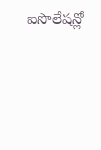ఐసొలేషన్లో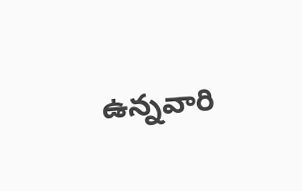ఉన్నవారి